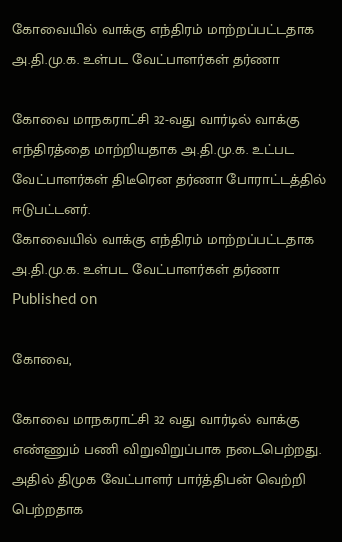கோவையில் வாக்கு எந்திரம் மாற்றப்பட்டதாக அ.தி.மு.க. உள்பட வேட்பாளர்கள் தர்ணா

கோவை மாநகராட்சி 32-வது வார்டில் வாக்கு எந்திரத்தை மாற்றியதாக அ.தி.மு.க. உட்பட வேட்பாளர்கள் திடீரென தர்ணா போராட்டத்தில் ஈடுபட்டனர்.
கோவையில் வாக்கு எந்திரம் மாற்றப்பட்டதாக அ.தி.மு.க. உள்பட வேட்பாளர்கள் தர்ணா
Published on

கோவை,

கோவை மாநகராட்சி 32 வது வார்டில் வாக்கு எண்ணும் பணி விறுவிறுப்பாக நடைபெற்றது. அதில் திமுக வேட்பாளர் பார்த்திபன் வெற்றி பெற்றதாக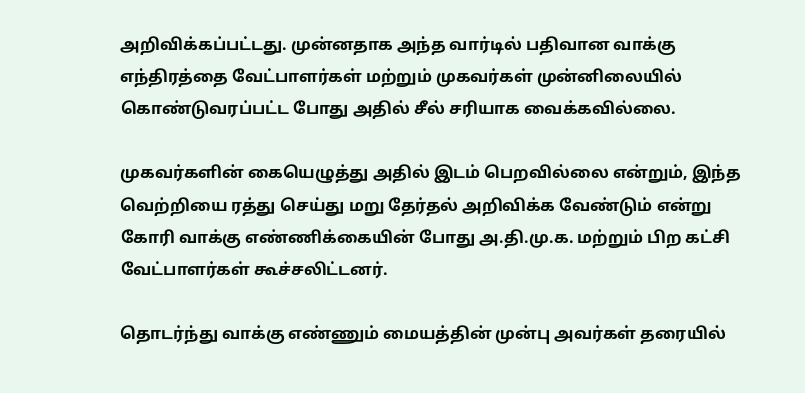அறிவிக்கப்பட்டது. முன்னதாக அந்த வார்டில் பதிவான வாக்கு எந்திரத்தை வேட்பாளர்கள் மற்றும் முகவர்கள் முன்னிலையில் கொண்டுவரப்பட்ட போது அதில் சீல் சரியாக வைக்கவில்லை.

முகவர்களின் கையெழுத்து அதில் இடம் பெறவில்லை என்றும், இந்த வெற்றியை ரத்து செய்து மறு தேர்தல் அறிவிக்க வேண்டும் என்று கோரி வாக்கு எண்ணிக்கையின் போது அ.தி.மு.க. மற்றும் பிற கட்சி வேட்பாளர்கள் கூச்சலிட்டனர்.

தொடர்ந்து வாக்கு எண்ணும் மையத்தின் முன்பு அவர்கள் தரையில்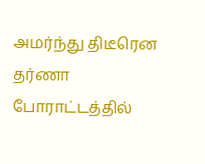அமர்ந்து திடீரென தர்ணா போராட்டத்தில்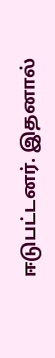ஈடுபட்டனர். இதனால்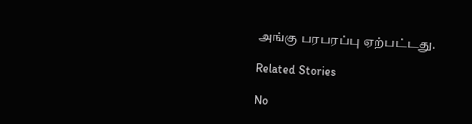அங்கு பரபரப்பு ஏற்பட்டது.

Related Stories

No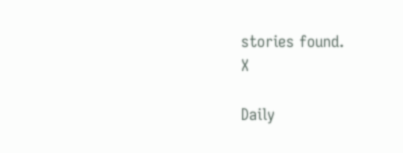stories found.
X

Daily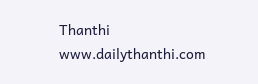Thanthi
www.dailythanthi.com